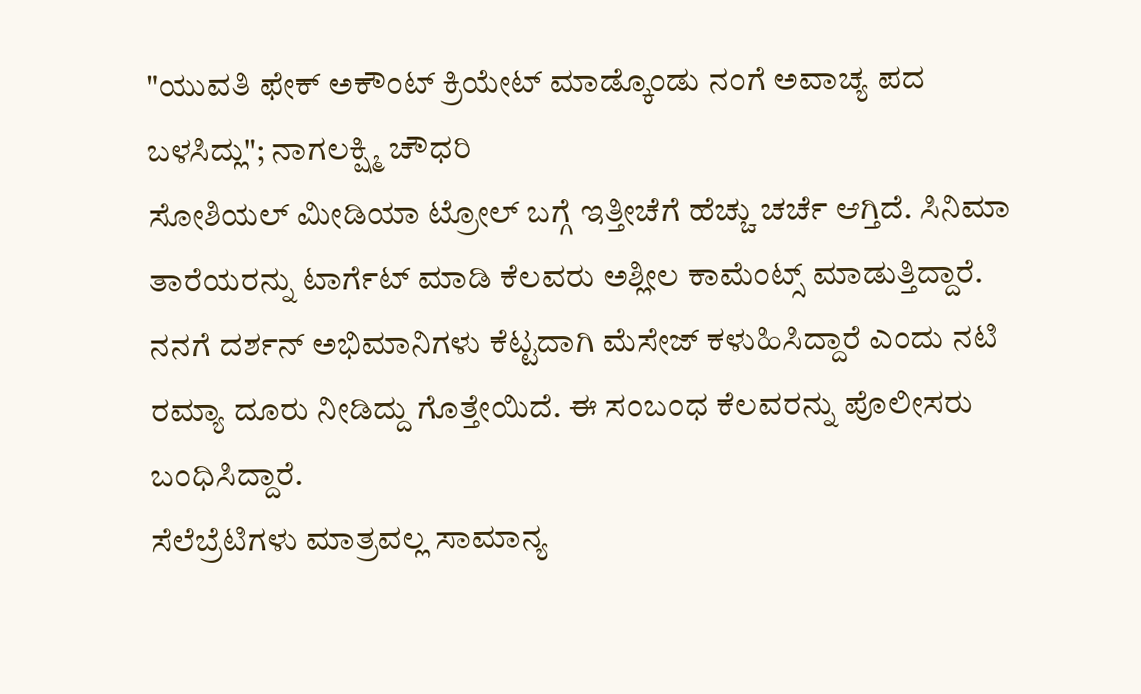"ಯುವತಿ ಫೇಕ್ ಅಕೌಂಟ್ ಕ್ರಿಯೇಟ್ ಮಾಡ್ಕೊಂಡು ನಂಗೆ ಅವಾಚ್ಯ ಪದ ಬಳಸಿದ್ಲು"; ನಾಗಲಕ್ಷ್ಮಿ ಚೌಧರಿ
ಸೋಶಿಯಲ್ ಮೀಡಿಯಾ ಟ್ರೋಲ್ ಬಗ್ಗೆ ಇತ್ತೀಚೆಗೆ ಹೆಚ್ಚು ಚರ್ಚೆ ಆಗ್ತಿದೆ. ಸಿನಿಮಾ ತಾರೆಯರನ್ನು ಟಾರ್ಗೆಟ್ ಮಾಡಿ ಕೆಲವರು ಅಶ್ಲೀಲ ಕಾಮೆಂಟ್ಸ್ ಮಾಡುತ್ತಿದ್ದಾರೆ. ನನಗೆ ದರ್ಶನ್ ಅಭಿಮಾನಿಗಳು ಕೆಟ್ಟದಾಗಿ ಮೆಸೇಜ್ ಕಳುಹಿಸಿದ್ದಾರೆ ಎಂದು ನಟಿ ರಮ್ಯಾ ದೂರು ನೀಡಿದ್ದು ಗೊತ್ತೇಯಿದೆ. ಈ ಸಂಬಂಧ ಕೆಲವರನ್ನು ಪೊಲೀಸರು ಬಂಧಿಸಿದ್ದಾರೆ.
ಸೆಲೆಬ್ರೆಟಿಗಳು ಮಾತ್ರವಲ್ಲ ಸಾಮಾನ್ಯ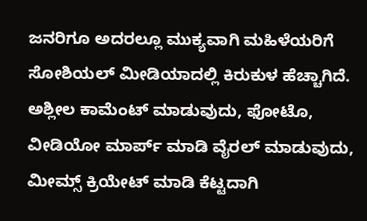ಜನರಿಗೂ ಅದರಲ್ಲೂ ಮುಕ್ಯವಾಗಿ ಮಹಿಳೆಯರಿಗೆ ಸೋಶಿಯಲ್ ಮೀಡಿಯಾದಲ್ಲಿ ಕಿರುಕುಳ ಹೆಚ್ಚಾಗಿದೆ. ಅಶ್ಲೀಲ ಕಾಮೆಂಟ್ ಮಾಡುವುದು, ಫೋಟೊ, ವೀಡಿಯೋ ಮಾರ್ಪ್ ಮಾಡಿ ವೈರಲ್ ಮಾಡುವುದು, ಮೀಮ್ಸ್ ಕ್ರಿಯೇಟ್ ಮಾಡಿ ಕೆಟ್ಟದಾಗಿ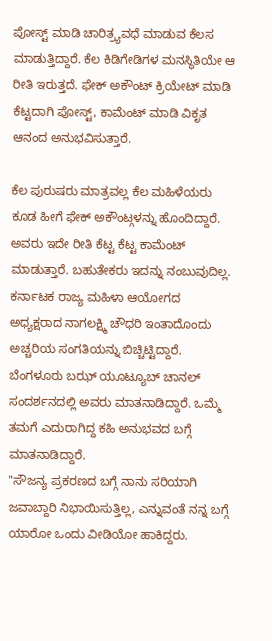ಪೋಸ್ಟ್ ಮಾಡಿ ಚಾರಿತ್ರ್ಯವಧೆ ಮಾಡುವ ಕೆಲಸ ಮಾಡುತ್ತಿದ್ದಾರೆ. ಕೆಲ ಕಿಡಿಗೇಡಿಗಳ ಮನಸ್ಥಿತಿಯೇ ಆ ರೀತಿ ಇರುತ್ತದೆ. ಫೇಕ್ ಅಕೌಂಟ್ ಕ್ರಿಯೇಟ್ ಮಾಡಿ ಕೆಟ್ಟದಾಗಿ ಪೋಸ್ಟ್, ಕಾಮೆಂಟ್ ಮಾಡಿ ವಿಕೃತ ಆನಂದ ಅನುಭವಿಸುತ್ತಾರೆ.

ಕೆಲ ಪುರುಷರು ಮಾತ್ರವಲ್ಲ ಕೆಲ ಮಹಿಳೆಯರು ಕೂಡ ಹೀಗೆ ಫೇಕ್ ಅಕೌಂಟ್ಗಳನ್ನು ಹೊಂದಿದ್ದಾರೆ. ಅವರು ಇದೇ ರೀತಿ ಕೆಟ್ಟ ಕೆಟ್ಟ ಕಾಮೆಂಟ್ ಮಾಡುತ್ತಾರೆ. ಬಹುತೇಕರು ಇದನ್ನು ನಂಬುವುದಿಲ್ಲ. ಕರ್ನಾಟಕ ರಾಜ್ಯ ಮಹಿಳಾ ಆಯೋಗದ ಅಧ್ಯಕ್ಷರಾದ ನಾಗಲಕ್ಷ್ಮಿ ಚೌಧರಿ ಇಂತಾದೊಂದು ಅಚ್ಚರಿಯ ಸಂಗತಿಯನ್ನು ಬಿಚ್ಚಿಟ್ಟಿದ್ದಾರೆ. ಬೆಂಗಳೂರು ಬಝ್ ಯೂಟ್ಯೂಬ್ ಚಾನಲ್ ಸಂದರ್ಶನದಲ್ಲಿ ಅವರು ಮಾತನಾಡಿದ್ದಾರೆ. ಒಮ್ಮೆ ತಮಗೆ ಎದುರಾಗಿದ್ದ ಕಹಿ ಅನುಭವದ ಬಗ್ಗೆ ಮಾತನಾಡಿದ್ದಾರೆ.
"ಸೌಜನ್ಯ ಪ್ರಕರಣದ ಬಗ್ಗೆ ನಾನು ಸರಿಯಾಗಿ ಜವಾಬ್ದಾರಿ ನಿಭಾಯಿಸುತ್ತಿಲ್ಲ, ಎನ್ನುವಂತೆ ನನ್ನ ಬಗ್ಗೆ ಯಾರೋ ಒಂದು ವೀಡಿಯೋ ಹಾಕಿದ್ದರು.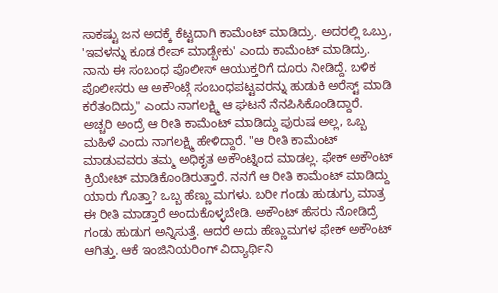ಸಾಕಷ್ಟು ಜನ ಅದಕ್ಕೆ ಕೆಟ್ಟದಾಗಿ ಕಾಮೆಂಟ್ ಮಾಡಿದ್ರು. ಅದರಲ್ಲಿ ಒಬ್ರು, 'ಇವಳನ್ನು ಕೂಡ ರೇಪ್ ಮಾಡ್ಬೇಕು' ಎಂದು ಕಾಮೆಂಟ್ ಮಾಡಿದ್ರು. ನಾನು ಈ ಸಂಬಂಧ ಪೊಲೀಸ್ ಆಯುಕ್ತರಿಗೆ ದೂರು ನೀಡಿದ್ದೆ. ಬಳಿಕ ಪೊಲೀಸರು ಆ ಅಕೌಂಟ್ಗೆ ಸಂಬಂಧಪಟ್ಟವರನ್ನು ಹುಡುಕಿ ಅರೆಸ್ಟ್ ಮಾಡಿ ಕರೆತಂದಿದ್ರು" ಎಂದು ನಾಗಲಕ್ಷ್ಮಿ ಆ ಘಟನೆ ನೆನಪಿಸಿಕೊಂಡಿದ್ದಾರೆ.
ಅಚ್ಚರಿ ಅಂದ್ರೆ ಆ ರೀತಿ ಕಾಮೆಂಟ್ ಮಾಡಿದ್ದು ಪುರುಷ ಅಲ್ಲ, ಒಬ್ಬ ಮಹಿಳೆ ಎಂದು ನಾಗಲಕ್ಷ್ಮಿ ಹೇಳಿದ್ದಾರೆ. "ಆ ರೀತಿ ಕಾಮೆಂಟ್ ಮಾಡುವವರು ತಮ್ಮ ಅಧಿಕೃತ ಅಕೌಂಟ್ನಿಂದ ಮಾಡಲ್ಲ. ಫೇಕ್ ಅಕೌಂಟ್ ಕ್ರಿಯೇಟ್ ಮಾಡಿಕೊಂಡಿರುತ್ತಾರೆ. ನನಗೆ ಆ ರೀತಿ ಕಾಮೆಂಟ್ ಮಾಡಿದ್ದು ಯಾರು ಗೊತ್ತಾ? ಒಬ್ಬ ಹೆಣ್ಣು ಮಗಳು. ಬರೀ ಗಂಡು ಹುಡುಗ್ರು ಮಾತ್ರ ಈ ರೀತಿ ಮಾಡ್ತಾರೆ ಅಂದುಕೊಳ್ಳಬೇಡಿ. ಅಕೌಂಟ್ ಹೆಸರು ನೋಡಿದ್ರೆ ಗಂಡು ಹುಡುಗ ಅನ್ನಿಸುತ್ತೆ. ಆದರೆ ಅದು ಹೆಣ್ಣುಮಗಳ ಫೇಕ್ ಅಕೌಂಟ್ ಆಗಿತ್ತು. ಆಕೆ ಇಂಜಿನಿಯರಿಂಗ್ ವಿದ್ಯಾರ್ಥಿನಿ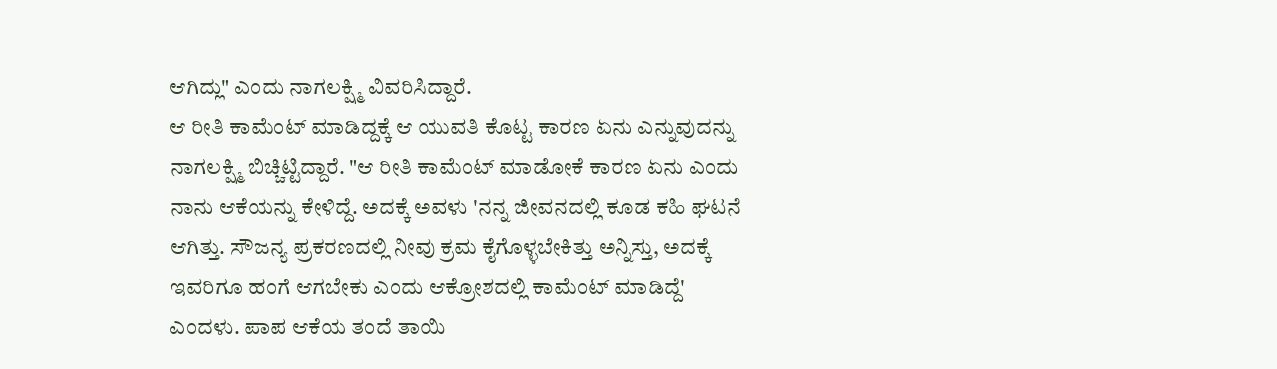ಆಗಿದ್ಲು" ಎಂದು ನಾಗಲಕ್ಷ್ಮಿ ವಿವರಿಸಿದ್ದಾರೆ.
ಆ ರೀತಿ ಕಾಮೆಂಟ್ ಮಾಡಿದ್ದಕ್ಕೆ ಆ ಯುವತಿ ಕೊಟ್ಟ ಕಾರಣ ಏನು ಎನ್ನುವುದನ್ನು ನಾಗಲಕ್ಷ್ಮಿ ಬಿಚ್ಚಿಟ್ಟಿದ್ದಾರೆ. "ಆ ರೀತಿ ಕಾಮೆಂಟ್ ಮಾಡೋಕೆ ಕಾರಣ ಏನು ಎಂದು ನಾನು ಆಕೆಯನ್ನು ಕೇಳಿದ್ದೆ. ಅದಕ್ಕೆ ಅವಳು 'ನನ್ನ ಜೀವನದಲ್ಲಿ ಕೂಡ ಕಹಿ ಘಟನೆ ಆಗಿತ್ತು. ಸೌಜನ್ಯ ಪ್ರಕರಣದಲ್ಲಿ ನೀವು ಕ್ರಮ ಕೈಗೊಳ್ಳಬೇಕಿತ್ತು ಅನ್ನಿಸ್ತು, ಅದಕ್ಕೆ ಇವರಿಗೂ ಹಂಗೆ ಆಗಬೇಕು ಎಂದು ಆಕ್ರೋಶದಲ್ಲಿ ಕಾಮೆಂಟ್ ಮಾಡಿದ್ದೆ' ಎಂದಳು. ಪಾಪ ಆಕೆಯ ತಂದೆ ತಾಯಿ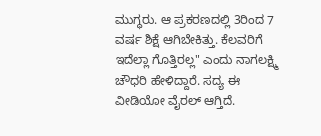ಮುಗ್ಧರು. ಆ ಪ್ರಕರಣದಲ್ಲಿ 3ರಿಂದ 7 ವರ್ಷ ಶಿಕ್ಷೆ ಆಗಿಬೇಕಿತ್ತು. ಕೆಲವರಿಗೆ ಇದೆಲ್ಲಾ ಗೊತ್ತಿರಲ್ಲ" ಎಂದು ನಾಗಲಕ್ಷ್ಮಿ ಚೌಧರಿ ಹೇಳಿದ್ದಾರೆ. ಸದ್ಯ ಈ ವೀಡಿಯೋ ವೈರಲ್ ಆಗ್ತಿದೆ.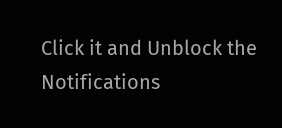Click it and Unblock the Notifications